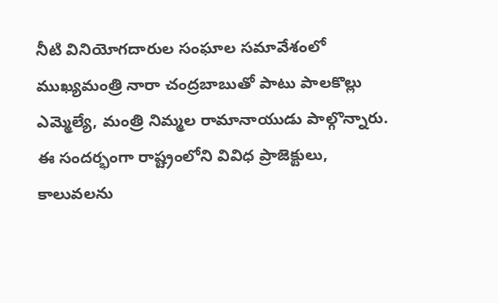నీటి వినియోగదారుల సంఘాల సమావేశంలో ముఖ్యమంత్రి నారా చంద్రబాబుతో పాటు పాలకొల్లు ఎమ్మెల్యే, మంత్రి నిమ్మల రామానాయుడు పాల్గొన్నారు. ఈ సందర్భంగా రాష్ట్రంలోని వివిధ ప్రాజెక్టులు, కాలువలను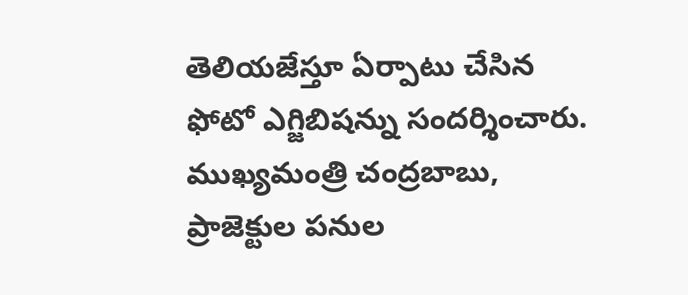తెలియజేస్తూ ఏర్పాటు చేసిన ఫోటో ఎగ్జిబిషన్ను సందర్శించారు. ముఖ్యమంత్రి చంద్రబాబు, ప్రాజెక్టుల పనుల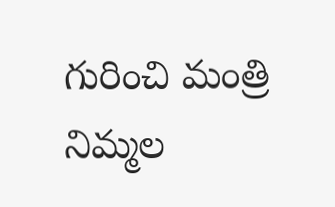గురించి మంత్రి నిమ్మల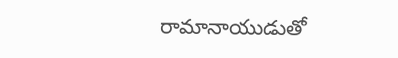రామానాయుడుతో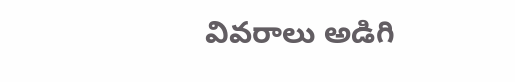వివరాలు అడిగి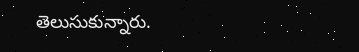తెలుసుకున్నారు.